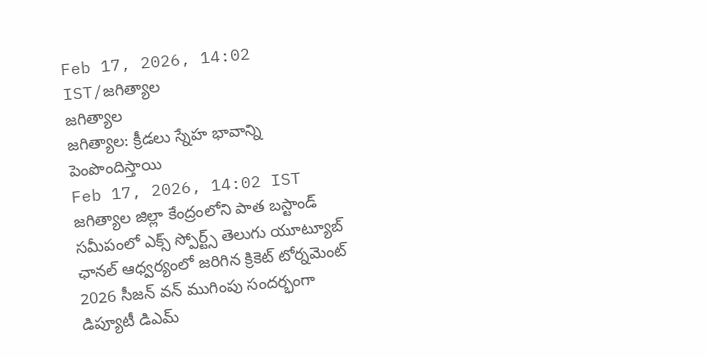Feb 17, 2026, 14:02 IST/జగిత్యాల
జగిత్యాల
జగిత్యాల: క్రీడలు స్నేహ భావాన్ని పెంపొందిస్తాయి
Feb 17, 2026, 14:02 IST
జగిత్యాల జిల్లా కేంద్రంలోని పాత బస్టాండ్ సమీపంలో ఎక్స్ స్పోర్ట్స్ తెలుగు యూట్యూబ్ ఛానల్ ఆధ్వర్యంలో జరిగిన క్రికెట్ టోర్నమెంట్ 2026 సీజన్ వన్ ముగింపు సందర్భంగా డిప్యూటీ డిఎమ్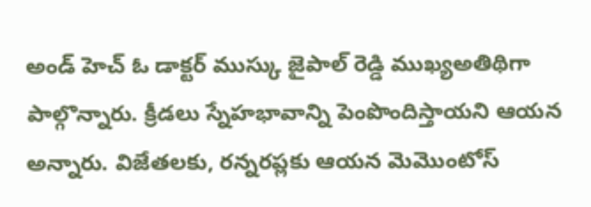అండ్ హెచ్ ఓ డాక్టర్ ముస్కు జైపాల్ రెడ్డి ముఖ్యఅతిథిగా పాల్గొన్నారు. క్రీడలు స్నేహభావాన్ని పెంపొందిస్తాయని ఆయన అన్నారు. విజేతలకు, రన్నరప్లకు ఆయన మెమొంటోస్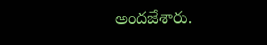అందజేశారు.